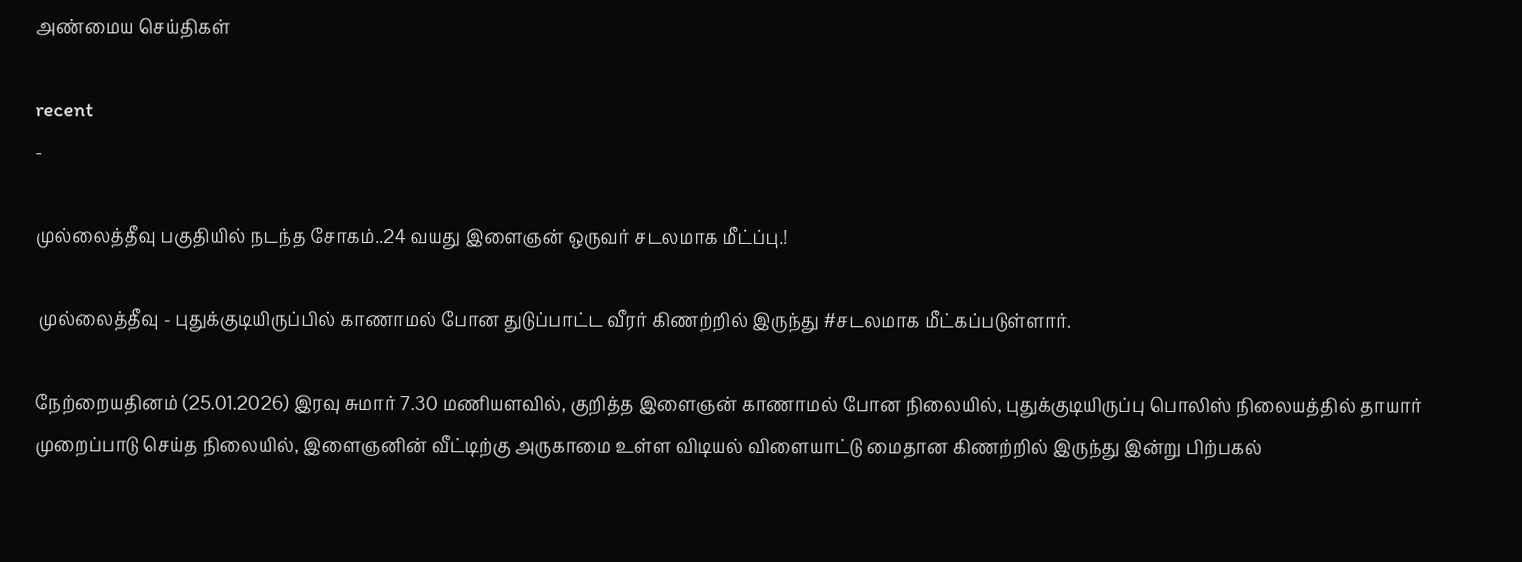அண்மைய செய்திகள்

recent
-

முல்லைத்தீவு பகுதியில் நடந்த சோகம்..24 வயது இளைஞன் ஒருவர் சடலமாக மீட்ப்பு.!

 முல்லைத்தீவு - புதுக்குடியிருப்பில் காணாமல் போன துடுப்பாட்ட வீரர் கிணற்றில் இருந்து #சடலமாக மீட்கப்படுள்ளார்.

நேற்றையதினம் (25.01.2026) இரவு சுமார் 7.30 மணியளவில், குறித்த இளைஞன் காணாமல் போன நிலையில், புதுக்குடியிருப்பு பொலிஸ் நிலையத்தில் தாயார் முறைப்பாடு செய்த நிலையில், இளைஞனின் வீட்டிற்கு அருகாமை உள்ள விடியல் விளையாட்டு மைதான கிணற்றில் இருந்து இன்று பிற்பகல்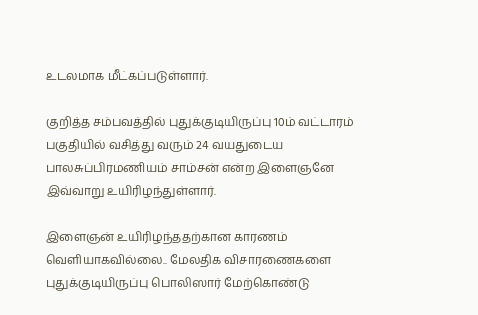உடலமாக மீட்கப்படுள்ளார்.

குறித்த சம்பவத்தில் புதுக்குடியிருப்பு 10ம் வட்டாரம் பகுதியில் வசித்து வரும் 24 வயதுடைய பாலசுப்பிரமணியம் சாம்சன் என்ற இளைஞனே இவ்வாறு உயிரிழந்துள்ளார்.

இளைஞன் உயிரிழந்ததற்கான காரணம் வெளியாகவில்லை.. மேலதிக விசாரணைகளை புதுக்குடியிருப்பு பொலிஸார் மேற்கொண்டு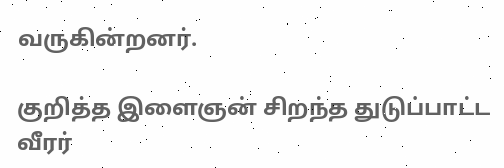வருகின்றனர்.

குறித்த இளைஞன் சிறந்த துடுப்பாட்ட வீரர்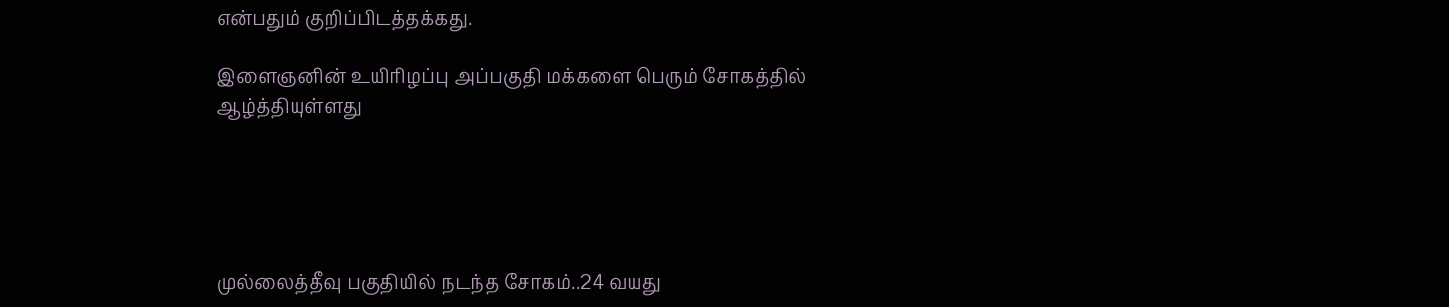என்பதும் குறிப்பிடத்தக்கது.

இளைஞனின் உயிரிழப்பு அப்பகுதி மக்களை பெரும் சோகத்தில் ஆழ்த்தியுள்ளது





முல்லைத்தீவு பகுதியில் நடந்த சோகம்..24 வயது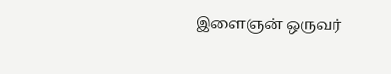இளைஞன் ஒருவர்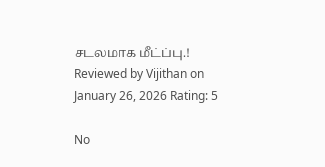சடலமாக மீட்ப்பு.! Reviewed by Vijithan on January 26, 2026 Rating: 5

No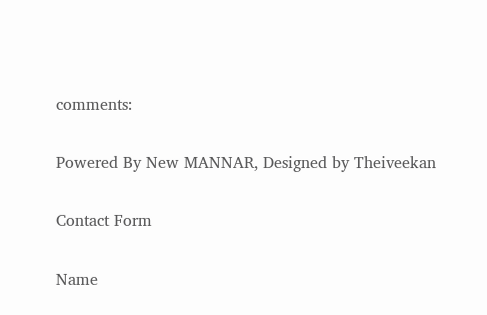comments:

Powered By New MANNAR, Designed by Theiveekan

Contact Form

Name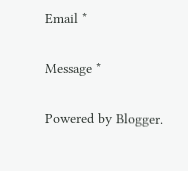Email *

Message *

Powered by Blogger.